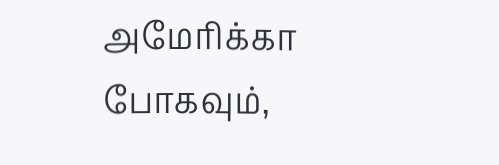அமேரிக்கா போகவும்,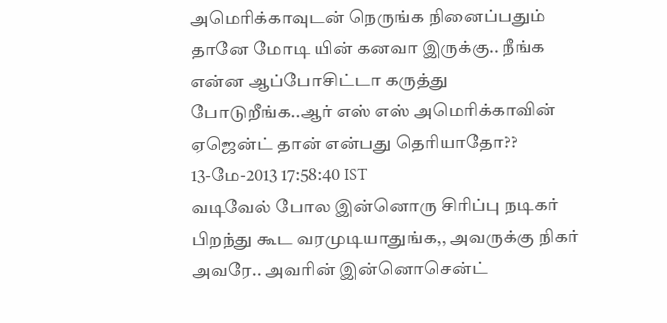அமெரிக்காவுடன் நெருங்க நினைப்பதும் தானே மோடி யின் கனவா இருக்கு.. நீங்க என்ன ஆப்போசிட்டா கருத்து போடுறீங்க..ஆர் எஸ் எஸ் அமெரிக்காவின் ஏஜென்ட் தான் என்பது தெரியாதோ??
13-மே-2013 17:58:40 IST
வடிவேல் போல இன்னொரு சிரிப்பு நடிகர் பிறந்து கூட வரமுடியாதுங்க,, அவருக்கு நிகர் அவரே.. அவரின் இன்னொசென்ட்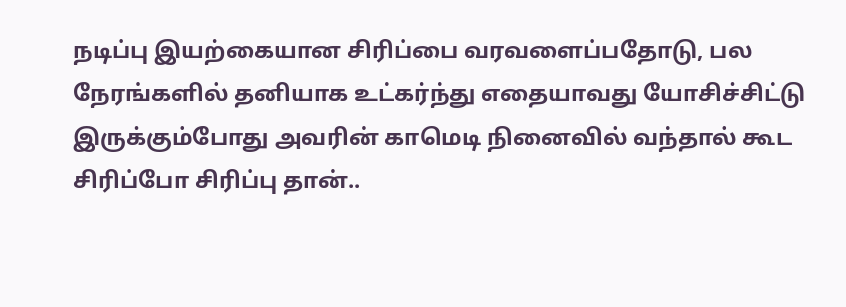நடிப்பு இயற்கையான சிரிப்பை வரவளைப்பதோடு, பல நேரங்களில் தனியாக உட்கர்ந்து எதையாவது யோசிச்சிட்டு இருக்கும்போது அவரின் காமெடி நினைவில் வந்தால் கூட சிரிப்போ சிரிப்பு தான்..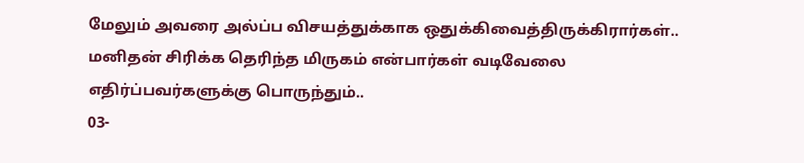மேலும் அவரை அல்ப்ப விசயத்துக்காக ஒதுக்கிவைத்திருக்கிரார்கள்.. மனிதன் சிரிக்க தெரிந்த மிருகம் என்பார்கள் வடிவேலை எதிர்ப்பவர்களுக்கு பொருந்தும்..
03-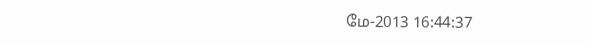மே-2013 16:44:37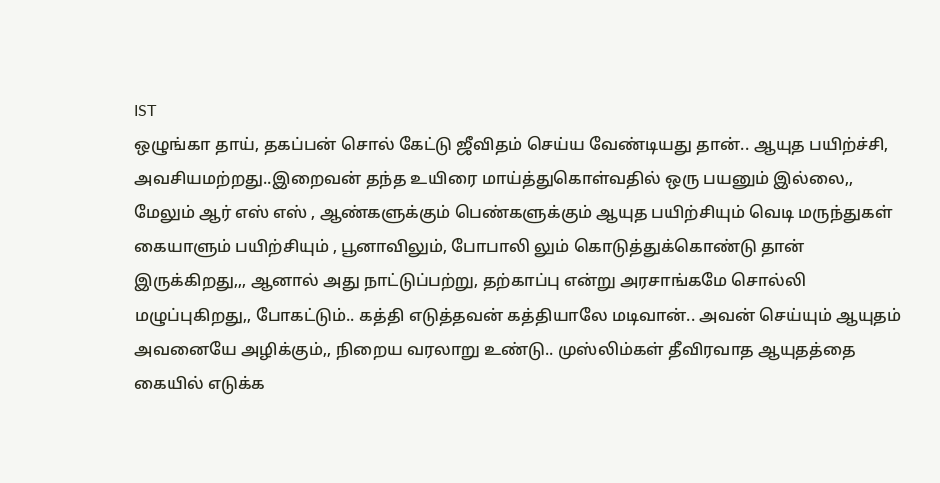IST
ஒழுங்கா தாய், தகப்பன் சொல் கேட்டு ஜீவிதம் செய்ய வேண்டியது தான்.. ஆயுத பயிற்ச்சி, அவசியமற்றது..இறைவன் தந்த உயிரை மாய்த்துகொள்வதில் ஒரு பயனும் இல்லை,, மேலும் ஆர் எஸ் எஸ் , ஆண்களுக்கும் பெண்களுக்கும் ஆயுத பயிற்சியும் வெடி மருந்துகள் கையாளும் பயிற்சியும் , பூனாவிலும், போபாலி லும் கொடுத்துக்கொண்டு தான் இருக்கிறது,,, ஆனால் அது நாட்டுப்பற்று, தற்காப்பு என்று அரசாங்கமே சொல்லி மழுப்புகிறது,, போகட்டும்.. கத்தி எடுத்தவன் கத்தியாலே மடிவான்.. அவன் செய்யும் ஆயுதம் அவனையே அழிக்கும்,, நிறைய வரலாறு உண்டு.. முஸ்லிம்கள் தீவிரவாத ஆயுதத்தை கையில் எடுக்க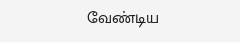வேண்டிய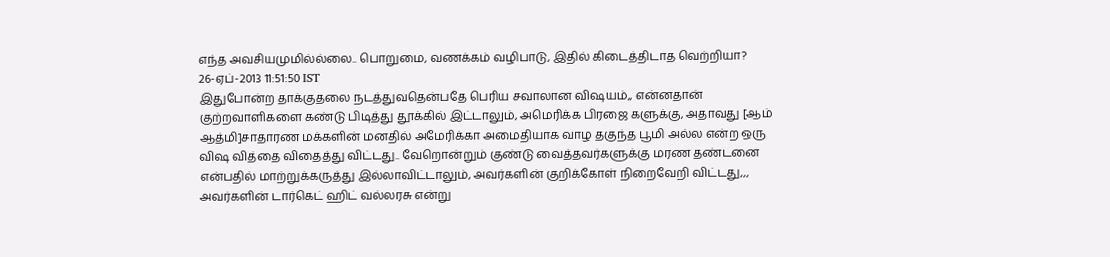எந்த அவசியமுமில்ல்லை.. பொறுமை, வணக்கம் வழிபாடு, இதில் கிடைத்திடாத வெற்றியா?
26-ஏப்-2013 11:51:50 IST
இதுபோன்ற தாக்குதலை நடத்துவதென்பதே பெரிய சவாலான விஷயம்,, என்னதான் குற்றவாளிகளை கண்டு பிடித்து தூக்கில் இட்டாலும், அமெரிக்க பிரஜை களுக்கு, அதாவது [ஆம் ஆத்மி]சாதாரண மக்களின் மனதில் அமேரிக்கா அமைதியாக வாழ தகுந்த பூமி அல்ல என்ற ஒரு விஷ வித்தை விதைத்து விட்டது.. வேறொன்றும் குண்டு வைத்தவர்களுக்கு மரண தண்டனை என்பதில் மாற்றுக்கருத்து இல்லாவிட்டாலும், அவர்களின் குறிக்கோள் நிறைவேறி விட்டது,,, அவர்களின் டார்கெட் ஹிட் வல்லரசு என்று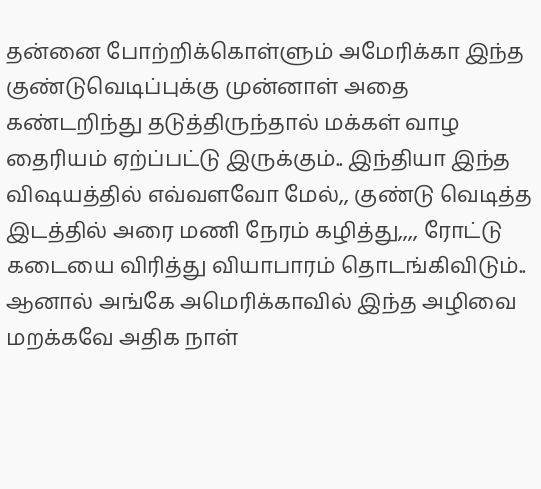தன்னை போற்றிக்கொள்ளும் அமேரிக்கா இந்த குண்டுவெடிப்புக்கு முன்னாள் அதை கண்டறிந்து தடுத்திருந்தால் மக்கள் வாழ தைரியம் ஏற்ப்பட்டு இருக்கும்.. இந்தியா இந்த விஷயத்தில் எவ்வளவோ மேல்,, குண்டு வெடித்த இடத்தில் அரை மணி நேரம் கழித்து,,,, ரோட்டு கடையை விரித்து வியாபாரம் தொடங்கிவிடும்.. ஆனால் அங்கே அமெரிக்காவில் இந்த அழிவை மறக்கவே அதிக நாள்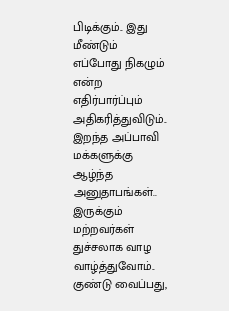பிடிக்கும்.. இது மீண்டும் எப்போது நிகழும் என்ற எதிர்பார்ப்பும் அதிகரித்துவிடும்.. இறந்த அப்பாவி மக்களுக்கு ஆழ்ந்த அனுதாபங்கள்.. இருக்கும் மற்றவர்கள் துச்சலாக வாழ வாழ்த்துவோம்.. குண்டு வைப்பது,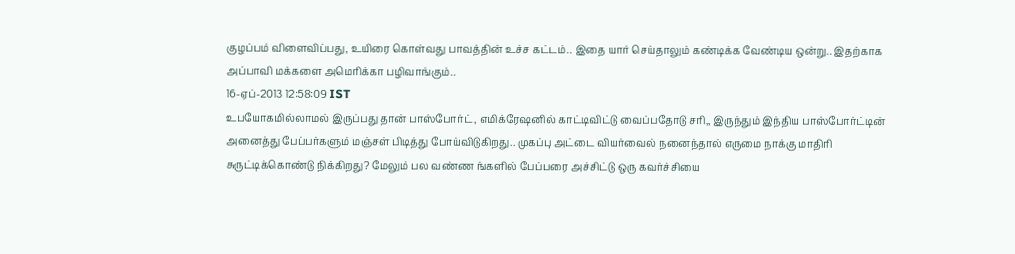குழப்பம் விளைவிப்பது, உயிரை கொள்வது பாவத்தின் உச்ச கட்டம்.. இதை யார் செய்தாலும் கண்டிக்க வேண்டிய ஒன்று.. இதற்காக அப்பாவி மக்களை அமெரிக்கா பழிவாங்கும்..
16-ஏப்-2013 12:58:09 IST
உபயோகமில்லாமல் இருப்பது தான் பாஸ்போர்ட், எமிக்ரேஷனில் காட்டிவிட்டு வைப்பதோடு சரி,, இருந்தும் இந்திய பாஸ்போர்ட்டின் அனைத்து பேப்பர்களும் மஞ்சள் பிடித்து போய்விடுகிறது.. முகப்பு அட்டை வியர்வைல் நனைந்தால் எருமை நாக்கு மாதிரி சுருட்டிக்கொண்டு நிக்கிறது? மேலும் பல வண்ண ங்களில் பேப்பரை அச்சிட்டு ஒரு கவர்ச்சியை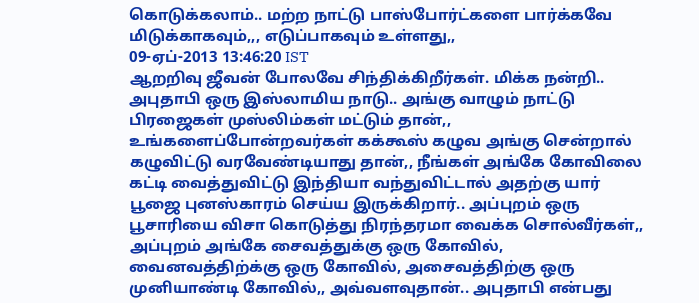கொடுக்கலாம்.. மற்ற நாட்டு பாஸ்போர்ட்களை பார்க்கவே மிடுக்காகவும்,,, எடுப்பாகவும் உள்ளது,,
09-ஏப்-2013 13:46:20 IST
ஆறறிவு ஜீவன் போலவே சிந்திக்கிறீர்கள். மிக்க நன்றி.. அபுதாபி ஒரு இஸ்லாமிய நாடு.. அங்கு வாழும் நாட்டு பிரஜைகள் முஸ்லிம்கள் மட்டும் தான்,, உங்களைப்போன்றவர்கள் கக்கூஸ் கழுவ அங்கு சென்றால் கழுவிட்டு வரவேண்டியாது தான்,, நீங்கள் அங்கே கோவிலை கட்டி வைத்துவிட்டு இந்தியா வந்துவிட்டால் அதற்கு யார் பூஜை புனஸ்காரம் செய்ய இருக்கிறார்.. அப்புறம் ஒரு பூசாரியை விசா கொடுத்து நிரந்தரமா வைக்க சொல்வீர்கள்,, அப்புறம் அங்கே சைவத்துக்கு ஒரு கோவில், வைனவத்திற்க்கு ஒரு கோவில், அசைவத்திற்கு ஒரு முனியாண்டி கோவில்,, அவ்வளவுதான்.. அபுதாபி என்பது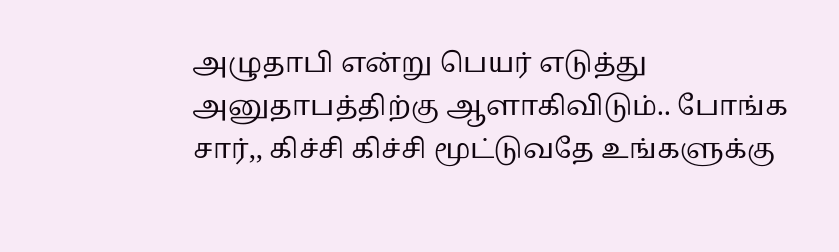அழுதாபி என்று பெயர் எடுத்து அனுதாபத்திற்கு ஆளாகிவிடும்.. போங்க சார்,, கிச்சி கிச்சி மூட்டுவதே உங்களுக்கு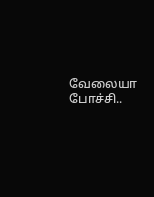வேலையா போச்சி..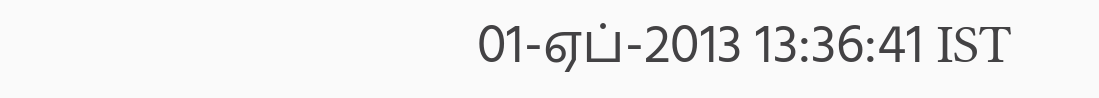01-ஏப்-2013 13:36:41 IST